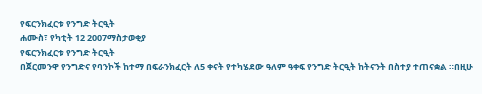የፍርንክፈርቱ የንግድ ትርዒት
ሐሙስ፣ የካቲት 12 2007ማስታወቂያ
የፍርንክፈርቱ የንግድ ትርዒት
በጀርመንዋ የንግድና የባንኮች ከተማ በፍራንክፈርት ለ5 ቀናት የተካሄደው ዓለም ዓቀፍ የንግድ ትርዒት ከትናንት በስተያ ተጠናቋል ።በዚሁ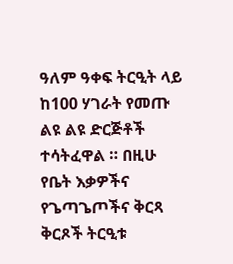ዓለም ዓቀፍ ትርዒት ላይ ከ100 ሃገራት የመጡ ልዩ ልዩ ድርጅቶች ተሳትፈዋል ። በዚሁ የቤት እቃዎችና የጌጣጌጦችና ቅርጻ ቅርጾች ትርዒቱ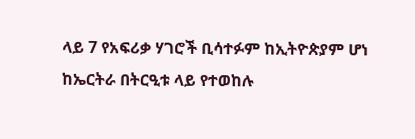ላይ 7 የአፍሪቃ ሃገሮች ቢሳተፉም ከኢትዮጵያም ሆነ ከኤርትራ በትርዒቱ ላይ የተወከሉ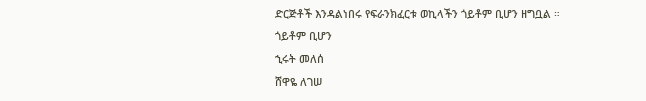ድርጅቶች እንዳልነበሩ የፍራንክፈርቱ ወኪላችን ጎይቶም ቢሆን ዘግቧል ።
ጎይቶም ቢሆን
ኂሩት መለሰ
ሸዋዬ ለገሠ